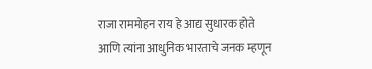राजा राममोहन राय हे आद्य सुधारक होते आणि त्यांना आधुनिक भारताचे जनक म्हणून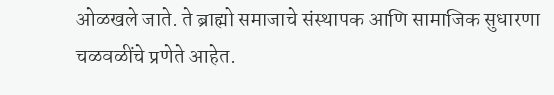ओळखले जाते. ते ब्राह्मो समाजाचे संस्थापक आणि सामाजिक सुधारणा चळवळींचे प्रणेते आहेत.